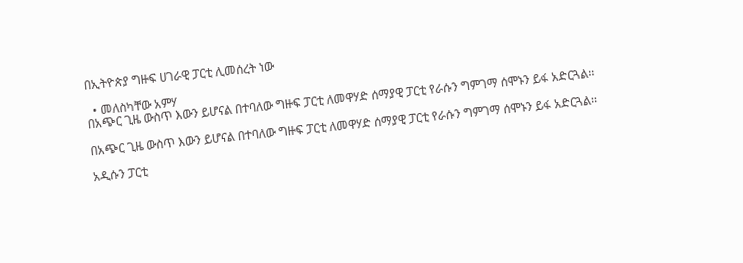በኢትዮጵያ ግዙፍ ሀገራዊ ፓርቲ ሊመሰረት ነው

  • መለስካቸው አምሃ
በአጭር ጊዜ ውስጥ እውን ይሆናል በተባለው ግዙፍ ፓርቲ ለመዋሃድ ሰማያዊ ፓርቲ የራሱን ግምገማ ሰሞኑን ይፋ አድርጓል፡፡

በአጭር ጊዜ ውስጥ እውን ይሆናል በተባለው ግዙፍ ፓርቲ ለመዋሃድ ሰማያዊ ፓርቲ የራሱን ግምገማ ሰሞኑን ይፋ አድርጓል፡፡

አዲሱን ፓርቲ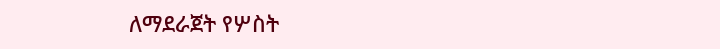ለማደራጀት የሦስት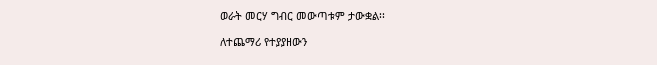ወራት መርሃ ግብር መውጣቱም ታውቋል፡፡

ለተጨማሪ የተያያዘውን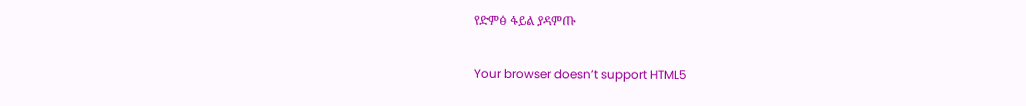የድምፅ ፋይል ያዳምጡ

Your browser doesn’t support HTML5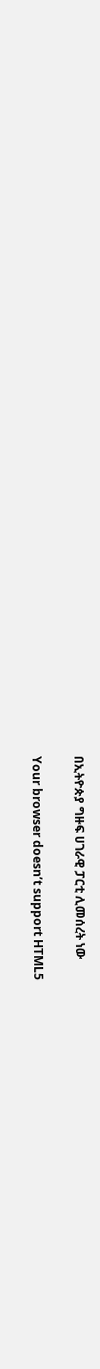በኢትዮጵያ ግዙፍ ሀገራዊ ፓርቲ ሊመሰረት ነው

Your browser doesn’t support HTML5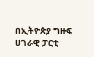በኢትዮጵያ ግዙፍ ሀገራዊ ፓርቲ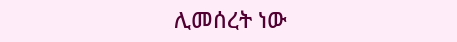ሊመሰረት ነው